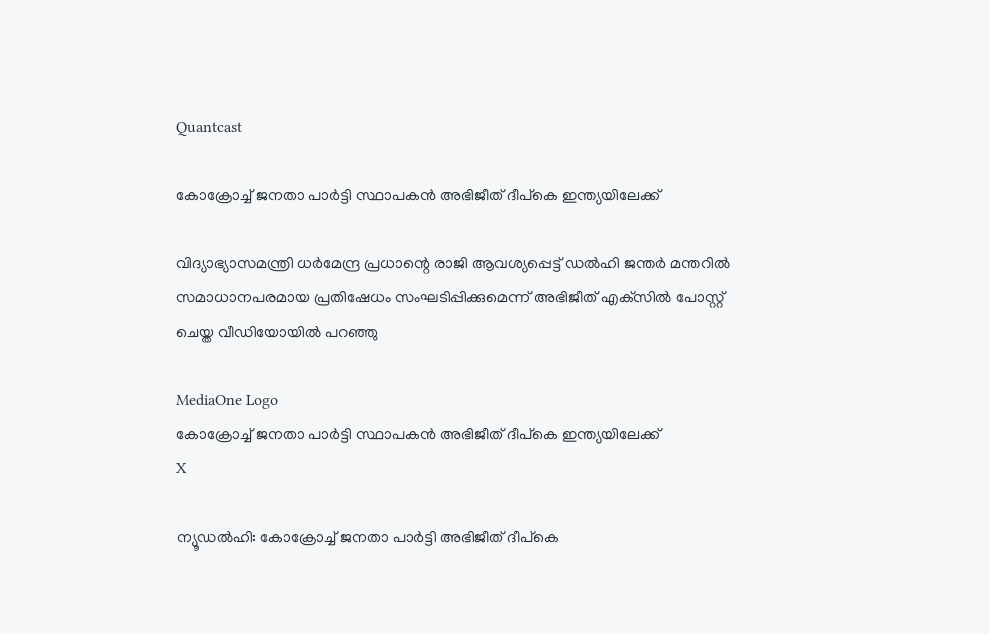Quantcast

കോക്രോച്ച് ജനതാ പാർട്ടി സ്ഥാപകൻ അഭിജീത് ദീപ്‌കെ ഇന്ത്യയിലേക്ക്

വിദ്യാഭ്യാസമന്ത്രി ധർമേന്ദ്ര പ്രധാന്റെ രാജി ആവശ്യപ്പെട്ട് ഡൽഹി ജന്തർ മന്തറിൽ സമാധാനപരമായ പ്രതിഷേധം സംഘടിപ്പിക്കുമെന്ന് അഭിജീത് എക്‌സിൽ പോസ്റ്റ് ചെയ്ത വീഡിയോയിൽ പറഞ്ഞു

MediaOne Logo
കോക്രോച്ച് ജനതാ പാർട്ടി സ്ഥാപകൻ അഭിജീത് ദീപ്‌കെ ഇന്ത്യയിലേക്ക്
X

ന്യൂഡൽഹി: കോക്രോച്ച് ജനതാ പാർട്ടി അഭിജീത് ദീപ്‌കെ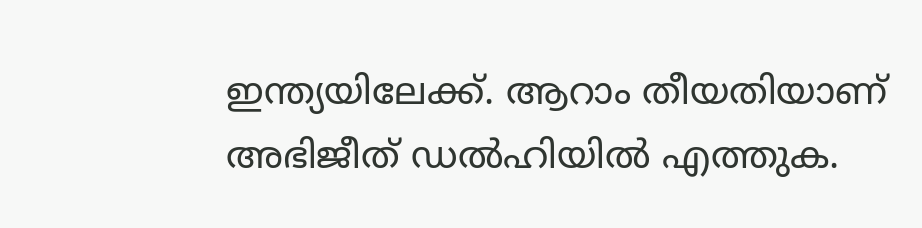ഇന്ത്യയിലേക്ക്. ആറാം തീയതിയാണ് അഭിജീത് ഡൽഹിയിൽ എത്തുക.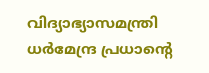വിദ്യാഭ്യാസമന്ത്രി ധർമേന്ദ്ര പ്രധാന്റെ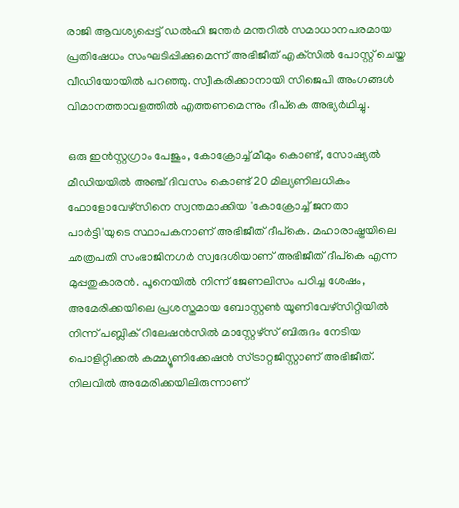രാജി ആവശ്യപ്പെട്ട് ഡൽഹി ജന്തർ മന്തറിൽ സമാധാനപരമായ പ്രതിഷേധം സംഘടിപ്പിക്കുമെന്ന് അഭിജീത് എക്‌സിൽ പോസ്റ്റ് ചെയ്ത വീഡിയോയിൽ പറഞ്ഞു. സ്വീകരിക്കാനായി സിജെപി അംഗങ്ങൾ വിമാനത്താവളത്തിൽ എത്തണമെന്നും ദീപ്‌കെ അഭ്യർഥിച്ചു.

ഒരു ഇൻസ്റ്റഗ്രാം പേജും, കോക്രോച്ച് മീമും കൊണ്ട്, സോഷ്യൽ മീഡിയയിൽ അഞ്ച് ദിവസം കൊണ്ട് 20 മില്യണിലധികം ഫോളോവേഴ്സിനെ സ്വന്തമാക്കിയ 'കോക്രോച്ച് ജനതാ പാർട്ടി'യുടെ സ്ഥാപകനാണ് അഭിജീത് ദീപ്‌കെ. മഹാരാഷ്ട്രയിലെ ഛത്രപതി സംഭാജിനഗർ സ്വദേശിയാണ് അഭിജീത് ദീപ്‌കെ എന്ന മുപ്പതുകാരൻ. പൂനെയിൽ നിന്ന് ജേണലിസം പഠിച്ച ശേഷം, അമേരിക്കയിലെ പ്രശസ്തമായ ബോസ്റ്റൺ യൂണിവേഴ്‌സിറ്റിയിൽ നിന്ന് പബ്ലിക് റിലേഷൻസിൽ മാസ്റ്റേഴ്‌സ് ബിരുദം നേടിയ പൊളിറ്റിക്കൽ കമ്മ്യൂണിക്കേഷൻ സ്ട്രാറ്റജിസ്റ്റാണ് അഭിജീത്. നിലവിൽ അമേരിക്കയിലിരുന്നാണ്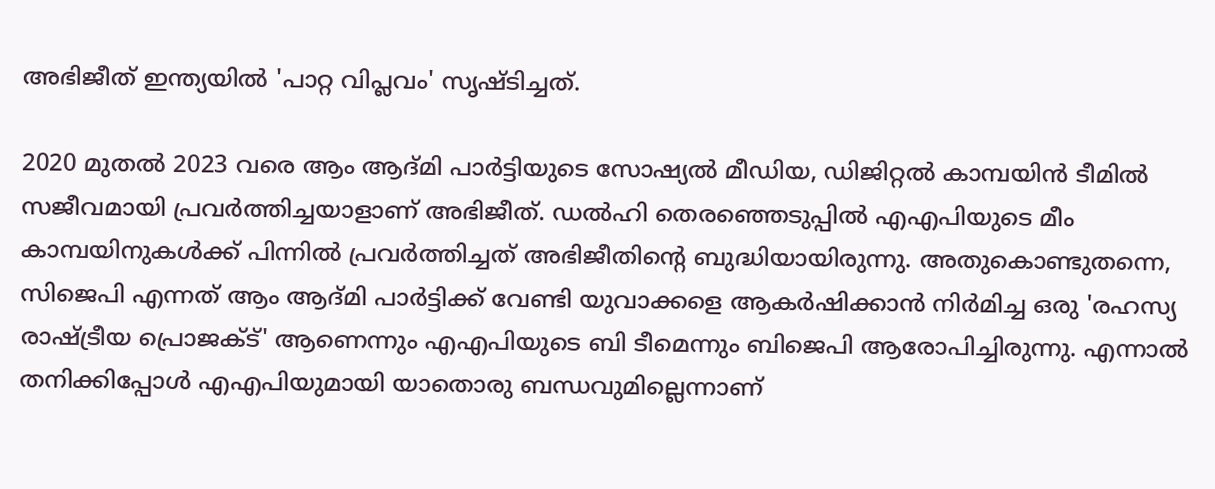അഭിജീത് ഇന്ത്യയിൽ 'പാറ്റ വിപ്ലവം' സൃഷ്ടിച്ചത്.

2020 മുതൽ 2023 വരെ ആം ആദ്മി പാർട്ടിയുടെ സോഷ്യൽ മീഡിയ, ഡിജിറ്റൽ കാമ്പയിൻ ടീമിൽ സജീവമായി പ്രവർത്തിച്ചയാളാണ് അഭിജീത്. ഡൽഹി തെരഞ്ഞെടുപ്പിൽ എഎപിയുടെ മീം കാമ്പയിനുകൾക്ക് പിന്നിൽ പ്രവർത്തിച്ചത് അഭിജീതിന്റെ ബുദ്ധിയായിരുന്നു. അതുകൊണ്ടുതന്നെ, സിജെപി എന്നത് ആം ആദ്മി പാർട്ടിക്ക് വേണ്ടി യുവാക്കളെ ആകർഷിക്കാൻ നിർമിച്ച ഒരു 'രഹസ്യ രാഷ്ട്രീയ പ്രൊജക്ട്' ആണെന്നും എഎപിയുടെ ബി ടീമെന്നും ബിജെപി ആരോപിച്ചിരുന്നു. എന്നാൽ തനിക്കിപ്പോൾ എഎപിയുമായി യാതൊരു ബന്ധവുമില്ലെന്നാണ്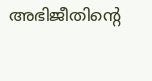അഭിജീതിന്റെ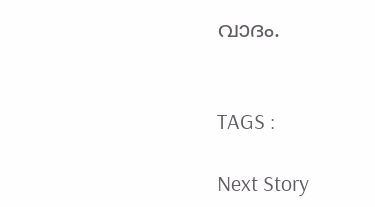വാദം.


TAGS :

Next Story